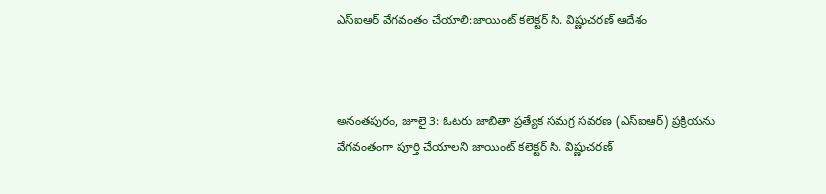ఎస్ఐఆర్ వేగవంతం చేయాలి:జాయింట్ కలెక్టర్ సి. విష్ణుచరణ్ ఆదేశం



అనంతపురం, జూలై 3: ఓటరు జాబితా ప్రత్యేక సమగ్ర సవరణ (ఎస్‌ఐఆర్) ప్రక్రియను వేగవంతంగా పూర్తి చేయాలని జాయింట్ కలెక్టర్ సి. విష్ణుచరణ్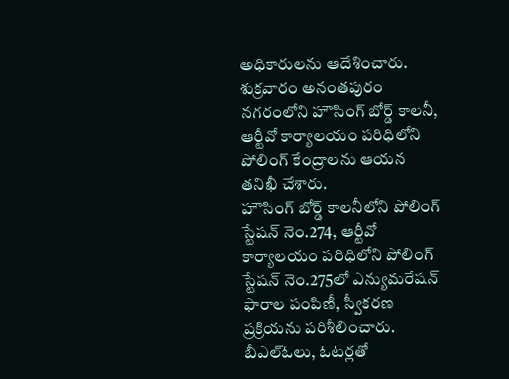అధికారులను ఆదేశించారు. శుక్రవారం అనంతపురం నగరంలోని హౌసింగ్ బోర్డ్ కాలనీ, ఆర్టీవో కార్యాలయం పరిధిలోని పోలింగ్ కేంద్రాలను ఆయన తనిఖీ చేశారు.
హౌసింగ్ బోర్డ్ కాలనీలోని పోలింగ్ స్టేషన్ నెం.274, ఆర్టీవో కార్యాలయం పరిధిలోని పోలింగ్ స్టేషన్ నెం.275లో ఎన్యుమరేషన్ ఫారాల పంపిణీ, స్వీకరణ ప్రక్రియను పరిశీలించారు. బీఎల్ఓలు, ఓటర్లతో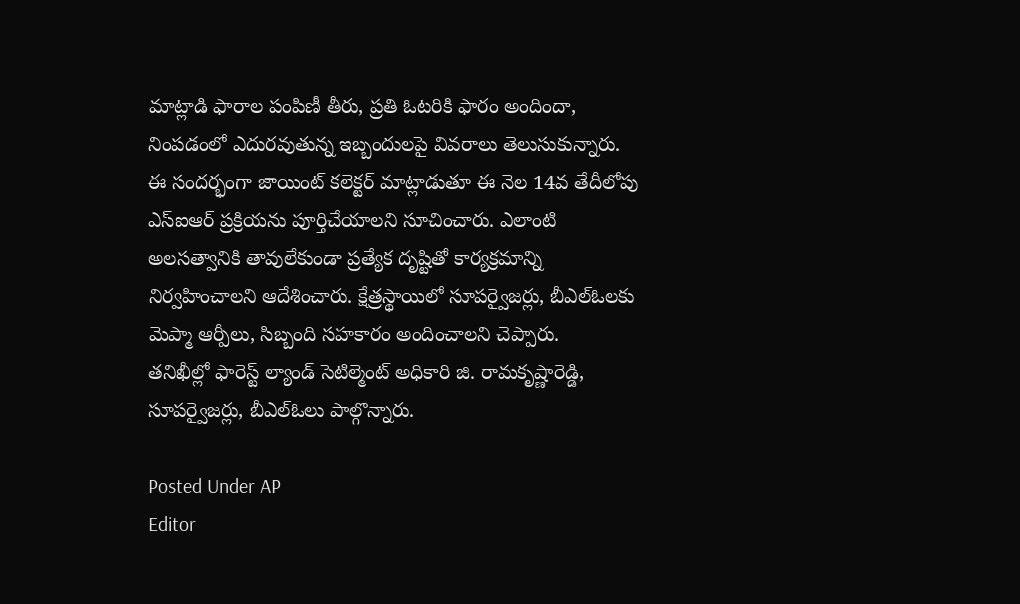మాట్లాడి ఫారాల పంపిణీ తీరు, ప్రతి ఓటరికి ఫారం అందిందా, నింపడంలో ఎదురవుతున్న ఇబ్బందులపై వివరాలు తెలుసుకున్నారు.
ఈ సందర్భంగా జాయింట్ కలెక్టర్ మాట్లాడుతూ ఈ నెల 14వ తేదీలోపు ఎస్‌ఐఆర్ ప్రక్రియను పూర్తిచేయాలని సూచించారు. ఎలాంటి అలసత్వానికి తావులేకుండా ప్రత్యేక దృష్టితో కార్యక్రమాన్ని నిర్వహించాలని ఆదేశించారు. క్షేత్రస్థాయిలో సూపర్వైజర్లు, బీఎల్ఓలకు మెప్మా ఆర్పీలు, సిబ్బంది సహకారం అందించాలని చెప్పారు.
తనిఖీల్లో ఫారెస్ట్ ల్యాండ్ సెటిల్మెంట్ అధికారి జి. రామకృష్ణారెడ్డి, సూపర్వైజర్లు, బీఎల్ఓలు పాల్గొన్నారు.

Posted Under AP
Editor